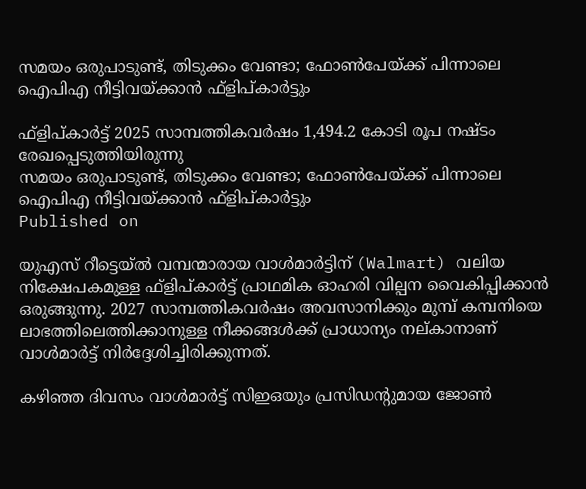സമയം ഒരുപാടുണ്ട്, തിടുക്കം വേണ്ടാ; ഫോണ്‍പേയ്ക്ക് പിന്നാലെ ഐപിഎ നീട്ടിവയ്ക്കാന്‍ ഫ്‌ളിപ്കാര്‍ട്ടും

ഫ്‌ളിപ്കാര്‍ട്ട് 2025 സാമ്പത്തികവര്‍ഷം 1,494.2 കോടി രൂപ നഷ്ടം രേഖപ്പെടുത്തിയിരുന്നു
സമയം ഒരുപാടുണ്ട്, തിടുക്കം വേണ്ടാ; ഫോണ്‍പേയ്ക്ക് പിന്നാലെ ഐപിഎ നീട്ടിവയ്ക്കാന്‍ ഫ്‌ളിപ്കാര്‍ട്ടും
Published on

യുഎസ് റീട്ടെയ്ല്‍ വമ്പന്മാരായ വാള്‍മാര്‍ട്ടിന് (Walmart) വലിയ നിക്ഷേപകമുള്ള ഫ്‌ളിപ്കാര്‍ട്ട് പ്രാഥമിക ഓഹരി വില്പന വൈകിപ്പിക്കാന്‍ ഒരുങ്ങുന്നു. 2027 സാമ്പത്തികവര്‍ഷം അവസാനിക്കും മുമ്പ് കമ്പനിയെ ലാഭത്തിലെത്തിക്കാനുള്ള നീക്കങ്ങള്‍ക്ക് പ്രാധാന്യം നല്കാനാണ് വാള്‍മാര്‍ട്ട് നിര്‍ദ്ദേശിച്ചിരിക്കുന്നത്.

കഴിഞ്ഞ ദിവസം വാള്‍മാര്‍ട്ട് സിഇഒയും പ്രസിഡന്റുമായ ജോണ്‍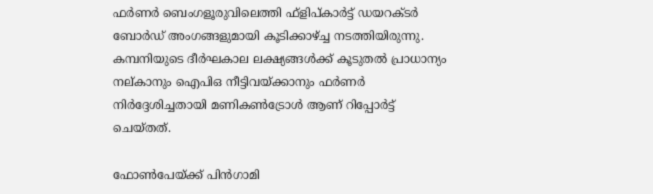ഫര്‍ണര്‍ ബെംഗളൂരുവിലെത്തി ഫ്‌ളിപ്കാര്‍ട്ട് ഡയറക്ടര്‍ ബോര്‍ഡ് അംഗങ്ങളുമായി കൂടിക്കാഴ്ച്ച നടത്തിയിരുന്നു. കമ്പനിയുടെ ദീര്‍ഘകാല ലക്ഷ്യങ്ങള്‍ക്ക് കൂടുതല്‍ പ്രാധാന്യം നല്കാനും ഐപിഒ നീട്ടിവയ്ക്കാനും ഫര്‍ണര്‍ നിര്‍ദ്ദേശിച്ചതായി മണികണ്‍ട്രോള്‍ ആണ് റിപ്പോര്‍ട്ട് ചെയ്തത്.

ഫോണ്‍പേയ്ക്ക് പിന്‍ഗാമി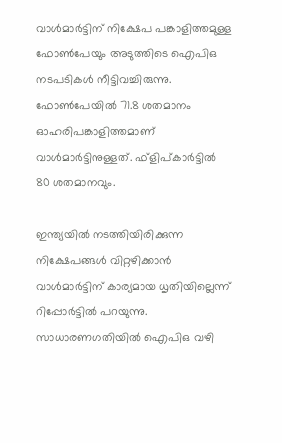വാള്‍മാര്‍ട്ടിന് നിക്ഷേപ പങ്കാളിത്തമുള്ള ഫോണ്‍പേയും അടുത്തിടെ ഐപിഒ നടപടികള്‍ നീട്ടിവച്ചിരുന്നു. ഫോണ്‍പേയില്‍ 71.8 ശതമാനം ഓഹരിപങ്കാളിത്തമാണ് വാള്‍മാര്‍ട്ടിനുള്ളത്. ഫ്‌ളിപ്കാര്‍ട്ടില്‍ 80 ശതമാനവും.

ഇന്ത്യയില്‍ നടത്തിയിരിക്കുന്ന നിക്ഷേപങ്ങള്‍ വിറ്റഴിക്കാന്‍ വാള്‍മാര്‍ട്ടിന് കാര്യമായ ധൃതിയില്ലെന്ന് റിപ്പോര്‍ട്ടില്‍ പറയുന്നു. സാധാരണഗതിയില്‍ ഐപിഒ വഴി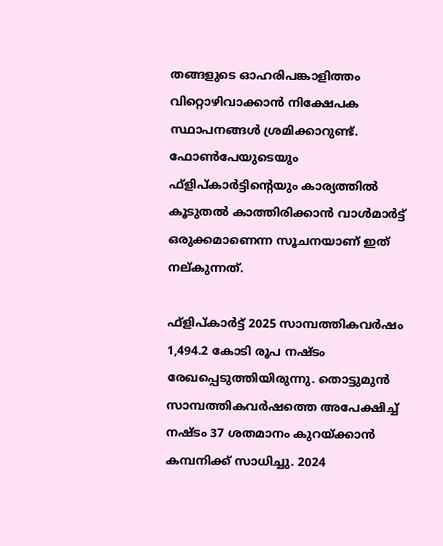തങ്ങളുടെ ഓഹരിപങ്കാളിത്തം വിറ്റൊഴിവാക്കാന്‍ നിക്ഷേപക സ്ഥാപനങ്ങള്‍ ശ്രമിക്കാറുണ്ട്. ഫോണ്‍പേയുടെയും ഫ്‌ളിപ്കാര്‍ട്ടിന്റെയും കാര്യത്തില്‍ കൂടുതല്‍ കാത്തിരിക്കാന്‍ വാള്‍മാര്‍ട്ട് ഒരുക്കമാണെന്ന സൂചനയാണ് ഇത് നല്കുന്നത്.

ഫ്‌ളിപ്കാര്‍ട്ട് 2025 സാമ്പത്തികവര്‍ഷം 1,494.2 കോടി രൂപ നഷ്ടം രേഖപ്പെടുത്തിയിരുന്നു. തൊട്ടുമുന്‍ സാമ്പത്തികവര്‍ഷത്തെ അപേക്ഷിച്ച് നഷ്ടം 37 ശതമാനം കുറയ്ക്കാന്‍ കമ്പനിക്ക് സാധിച്ചു. 2024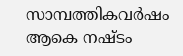സാമ്പത്തികവര്‍ഷം ആകെ നഷ്ടം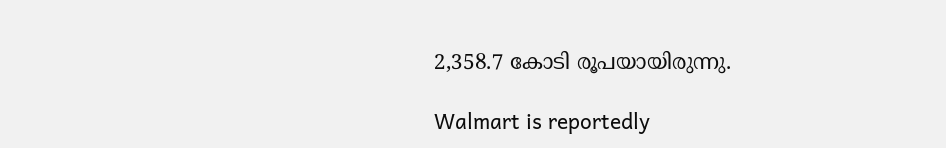2,358.7 കോടി രൂപയായിരുന്നു.

Walmart is reportedly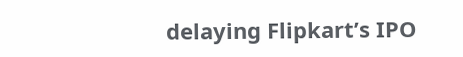delaying Flipkart’s IPO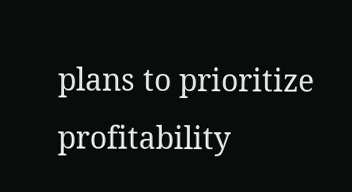plans to prioritize profitability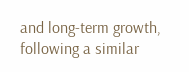and long-term growth, following a similar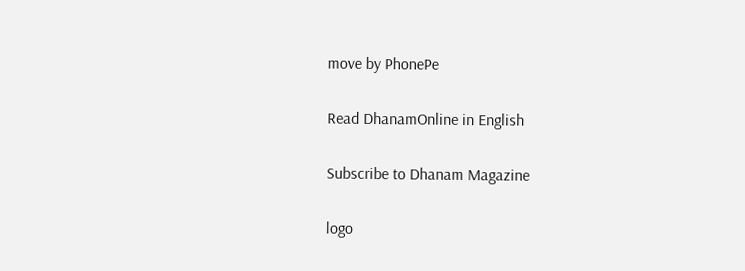move by PhonePe

Read DhanamOnline in English

Subscribe to Dhanam Magazine

logo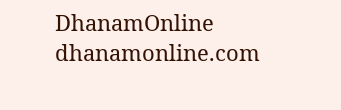DhanamOnline
dhanamonline.com